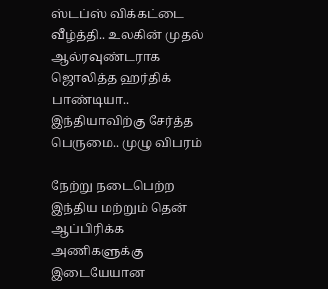ஸ்டப்ஸ் விக்கட்டை வீழ்த்தி.. உலகின் முதல் ஆல்ரவுண்டராக ஜொலித்த ஹர்திக் பாண்டியா.. இந்தியாவிற்கு சேர்த்த பெருமை.. முழு விபரம்

நேற்று நடைபெற்ற இந்திய மற்றும் தென் ஆப்பிரிக்க அணிகளுக்கு இடையேயான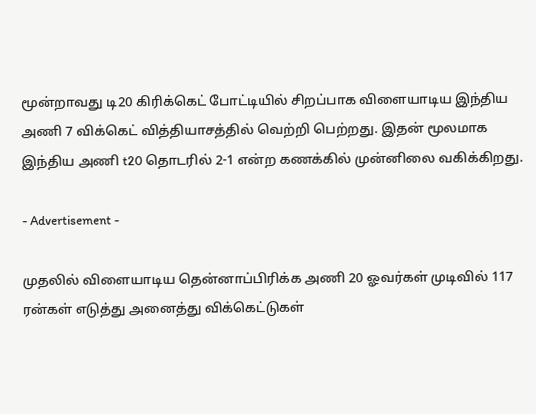மூன்றாவது டி20 கிரிக்கெட் போட்டியில் சிறப்பாக விளையாடிய இந்திய அணி 7 விக்கெட் வித்தியாசத்தில் வெற்றி பெற்றது. இதன் மூலமாக இந்திய அணி t20 தொடரில் 2-1 என்ற கணக்கில் முன்னிலை வகிக்கிறது.

- Advertisement -

முதலில் விளையாடிய தென்னாப்பிரிக்க அணி 20 ஓவர்கள் முடிவில் 117 ரன்கள் எடுத்து அனைத்து விக்கெட்டுகள்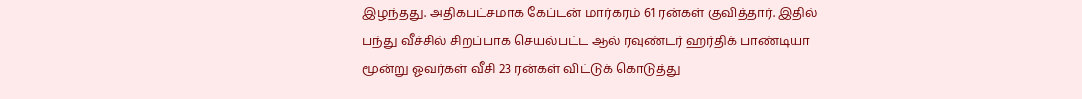இழந்தது. அதிகபட்சமாக கேப்டன் மார்கரம் 61 ரன்கள் குவித்தார். இதில் பந்து வீச்சில் சிறப்பாக செயல்பட்ட ஆல் ரவுண்டர் ஹர்திக் பாண்டியா மூன்று ஓவர்கள் வீசி 23 ரன்கள் விட்டுக் கொடுத்து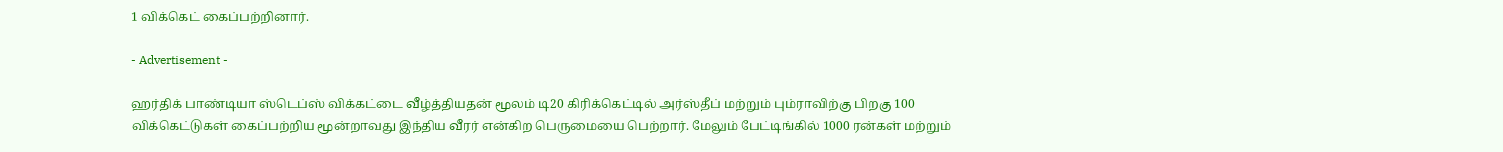1 விக்கெட் கைப்பற்றினார்.

- Advertisement -

ஹர்திக் பாண்டியா ஸ்டெப்ஸ் விக்கட்டை வீழ்த்தியதன் மூலம் டி20 கிரிக்கெட்டில் அர்ஸ்தீப் மற்றும் பும்ராவிற்கு பிறகு 100 விக்கெட்டுகள் கைப்பற்றிய மூன்றாவது இந்திய வீரர் என்கிற பெருமையை பெற்றார். மேலும் பேட்டிங்கில் 1000 ரன்கள் மற்றும்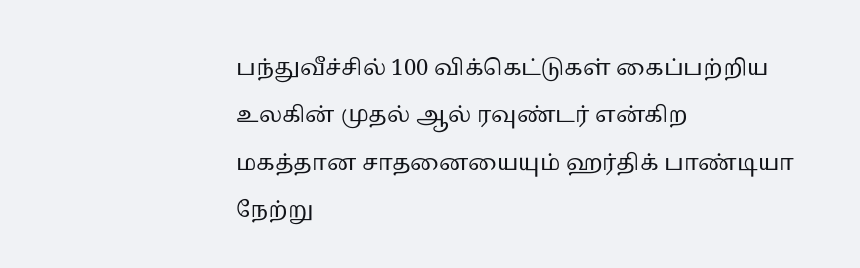பந்துவீச்சில் 100 விக்கெட்டுகள் கைப்பற்றிய உலகின் முதல் ஆல் ரவுண்டர் என்கிற மகத்தான சாதனையையும் ஹர்திக் பாண்டியா நேற்று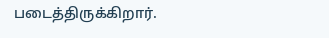படைத்திருக்கிறார்.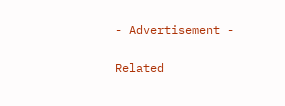- Advertisement -

Related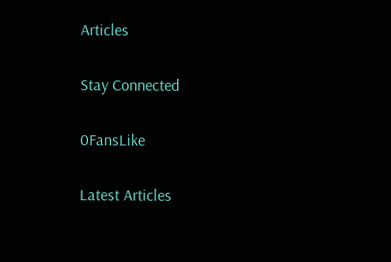Articles

Stay Connected

0FansLike

Latest Articles